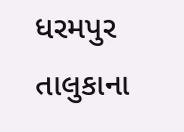ધરમપુર તાલુકાના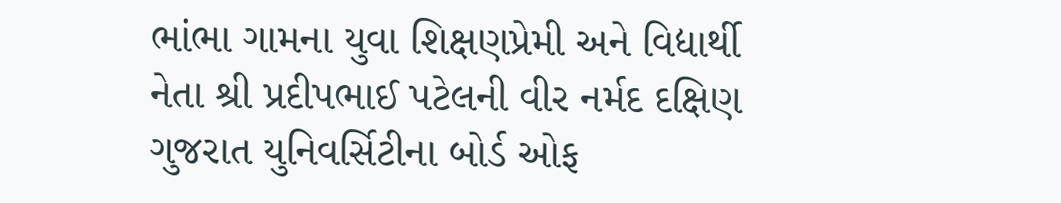ભાંભા ગામના યુવા શિક્ષણપ્રેમી અને વિદ્યાર્થી નેતા શ્રી પ્રદીપભાઈ પટેલની વીર નર્મદ દક્ષિણ ગુજરાત યુનિવર્સિટીના બોર્ડ ઓફ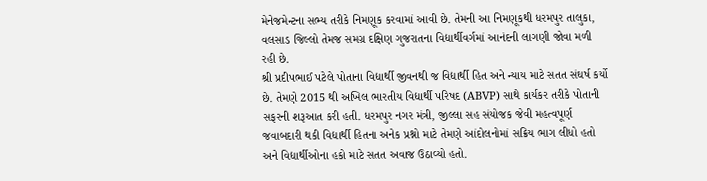મેનેજમેન્ટના સભ્ય તરીકે નિમણૂક કરવામાં આવી છે. તેમની આ નિમણૂકથી ધરમપુર તાલુકા, વલસાડ જિલ્લો તેમજ સમગ્ર દક્ષિણ ગુજરાતના વિદ્યાર્થીવર્ગમાં આનંદની લાગણી જોવા મળી રહી છે.
શ્રી પ્રદીપભાઈ પટેલે પોતાના વિદ્યાર્થી જીવનથી જ વિદ્યાર્થી હિત અને ન્યાય માટે સતત સંઘર્ષ કર્યો છે. તેમણે 2015 થી અખિલ ભારતીય વિદ્યાર્થી પરિષદ (ABVP) સાથે કાર્યકર તરીકે પોતાની સફરની શરૂઆત કરી હતી. ધરમપુર નગર મંત્રી, જીલ્લા સહ સંયોજક જેવી મહત્વપૂર્ણ જવાબદારી થકી વિદ્યાર્થી હિતના અનેક પ્રશ્નો માટે તેમણે આંદોલનોમાં સક્રિય ભાગ લીધો હતો અને વિદ્યાર્થીઓના હકો માટે સતત અવાજ ઉઠાવ્યો હતો.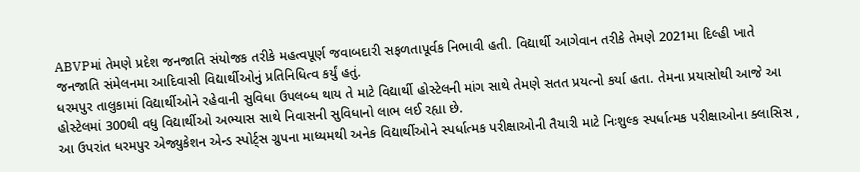ABVPમાં તેમણે પ્રદેશ જનજાતિ સંયોજક તરીકે મહત્વપૂર્ણ જવાબદારી સફળતાપૂર્વક નિભાવી હતી. વિદ્યાર્થી આગેવાન તરીકે તેમણે 2021મા દિલ્હી ખાતે જનજાતિ સંમેલનમા આદિવાસી વિદ્યાર્થીઓનું પ્રતિનિધિત્વ કર્યું હતું.
ધરમપુર તાલુકામાં વિદ્યાર્થીઓને રહેવાની સુવિધા ઉપલબ્ધ થાય તે માટે વિદ્યાર્થી હોસ્ટેલની માંગ સાથે તેમણે સતત પ્રયત્નો કર્યા હતા. તેમના પ્રયાસોથી આજે આ હોસ્ટેલમાં 300થી વધુ વિદ્યાર્થીઓ અભ્યાસ સાથે નિવાસની સુવિધાનો લાભ લઈ રહ્યા છે.
આ ઉપરાંત ધરમપુર એજ્યુકેશન એન્ડ સ્પોર્ટ્સ ગ્રુપના માધ્યમથી અનેક વિદ્યાર્થીઓને સ્પર્ધાત્મક પરીક્ષાઓની તૈયારી માટે નિઃશુલ્ક સ્પર્ધાત્મક પરીક્ષાઓના ક્લાસિસ ,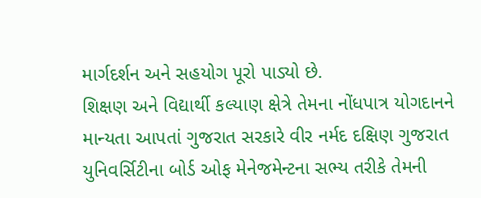માર્ગદર્શન અને સહયોગ પૂરો પાડ્યો છે.
શિક્ષણ અને વિદ્યાર્થી કલ્યાણ ક્ષેત્રે તેમના નોંધપાત્ર યોગદાનને માન્યતા આપતાં ગુજરાત સરકારે વીર નર્મદ દક્ષિણ ગુજરાત યુનિવર્સિટીના બોર્ડ ઓફ મેનેજમેન્ટના સભ્ય તરીકે તેમની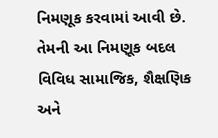નિમણૂક કરવામાં આવી છે.
તેમની આ નિમણૂક બદલ વિવિધ સામાજિક, શૈક્ષણિક અને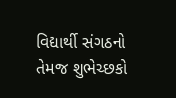વિદ્યાર્થી સંગઠનો તેમજ શુભેચ્છકો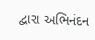દ્વારા અભિનંદન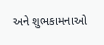અને શુભકામનાઓ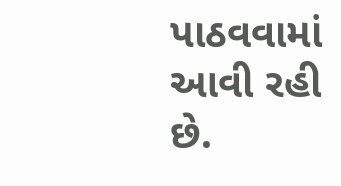પાઠવવામાં આવી રહી છે.